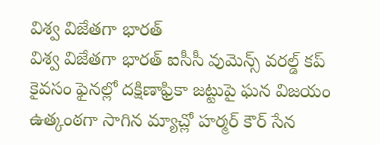విశ్వ విజేతగా భారత్
విశ్వ విజేతగా భారత్ ఐసీసీ వుమెన్స్ వరల్డ్ కప్ కైవసం ఫైనల్లో దక్షిణాఫ్రికా జట్టుపై ఘన విజయం ఉత్కంఠగా సాగిన మ్యాచ్లో హర్మర్ కౌర్ సేన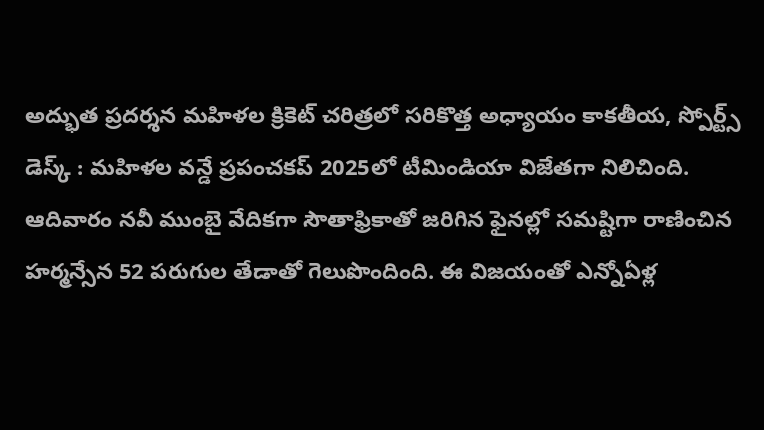అద్భుత ప్రదర్శన మహిళల క్రికెట్ చరిత్రలో సరికొత్త అధ్యాయం కాకతీయ, స్పోర్ట్స్ డెస్క్ : మహిళల వన్డే ప్రపంచకప్ 2025లో టీమిండియా విజేతగా నిలిచింది. ఆదివారం నవీ ముంబై వేదికగా సౌతాఫ్రికాతో జరిగిన ఫైనల్లో సమష్టిగా రాణించిన హర్మన్సేన 52 పరుగుల తేడాతో గెలుపొందింది. ఈ విజయంతో ఎన్నోఏళ్ల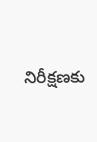నిరీక్షణకు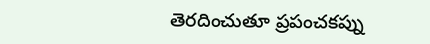తెరదించుతూ ప్రపంచకప్ను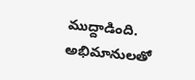ముద్దాడింది. అభిమానులతో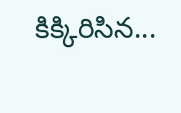కిక్కిరిసిన...